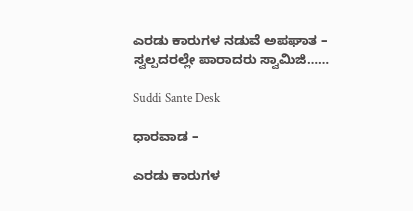ಎರಡು ಕಾರುಗಳ ನಡುವೆ ಅಪಘಾತ – ಸ್ವಲ್ಪದರಲ್ಲೇ ಪಾರಾದರು ಸ್ವಾಮಿಜಿ……

Suddi Sante Desk

ಧಾರವಾಡ –

ಎರಡು ಕಾರುಗಳ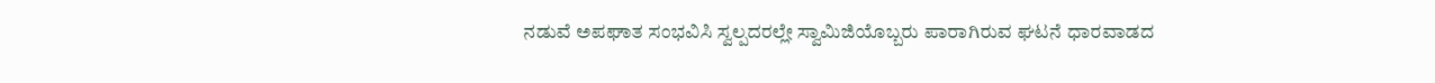ನಡುವೆ ಅಪಘಾತ ಸಂಭವಿಸಿ ಸ್ವಲ್ಪದರಲ್ಲೇ ಸ್ವಾಮಿಜಿಯೊಬ್ಬರು ಪಾರಾಗಿರುವ ಘಟನೆ ಧಾರವಾಡದ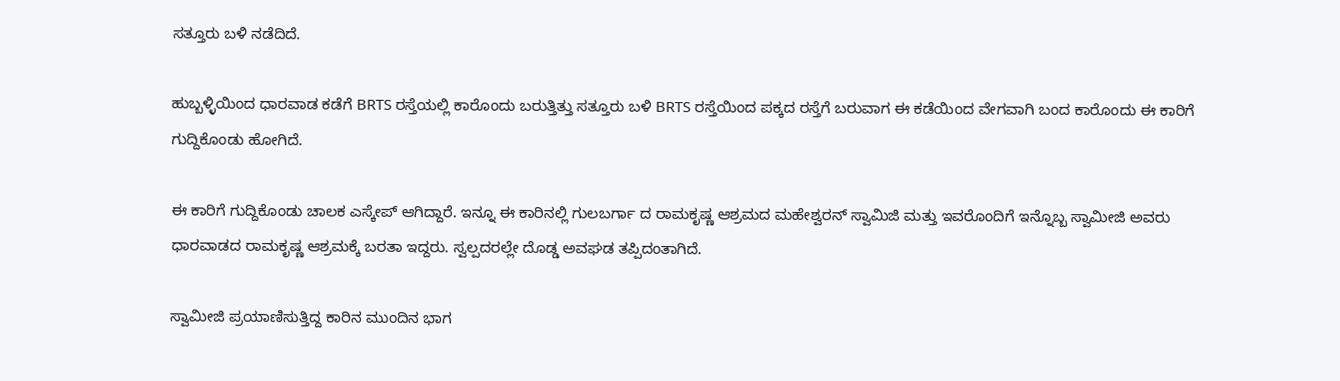ಸತ್ತೂರು ಬಳಿ ನಡೆದಿದೆ.

ಹುಬ್ಬಳ್ಳಿಯಿಂದ ಧಾರವಾಡ ಕಡೆಗೆ BRTS ರಸ್ತೆಯಲ್ಲಿ ಕಾರೊಂದು ಬರುತ್ತಿತ್ತು ಸತ್ತೂರು ಬಳಿ BRTS ರಸ್ತೆಯಿಂದ ಪಕ್ಕದ ರಸ್ತೆಗೆ ಬರುವಾಗ ಈ ಕಡೆಯಿಂದ ವೇಗವಾಗಿ ಬಂದ ಕಾರೊಂದು ಈ ಕಾರಿಗೆ ಗುದ್ದಿಕೊಂಡು ಹೋಗಿದೆ.

ಈ ಕಾರಿಗೆ ಗುದ್ದಿಕೊಂಡು ಚಾಲಕ ಎಸ್ಕೇಪ್ ಆಗಿದ್ದಾರೆ. ಇನ್ನೂ ಈ ಕಾರಿನಲ್ಲಿ ಗುಲಬರ್ಗಾ ದ ರಾಮಕೃಷ್ಣ ಆಶ್ರಮದ ಮಹೇಶ್ವರನ್ ಸ್ವಾಮಿಜಿ ಮತ್ತು ಇವರೊಂದಿಗೆ ಇನ್ನೊಬ್ಬ ಸ್ವಾಮೀಜಿ ಅವರು ಧಾರವಾಡದ ರಾಮಕೃಷ್ಣ ಆಶ್ರಮಕ್ಕೆ ಬರತಾ ಇದ್ದರು. ಸ್ವಲ್ಪದರಲ್ಲೇ ದೊಡ್ಡ ಅವಘಡ ತಪ್ಪಿದಂತಾಗಿದೆ.

ಸ್ವಾಮೀಜಿ ಪ್ರಯಾಣಿಸುತ್ತಿದ್ದ ಕಾರಿನ ಮುಂದಿನ ಭಾಗ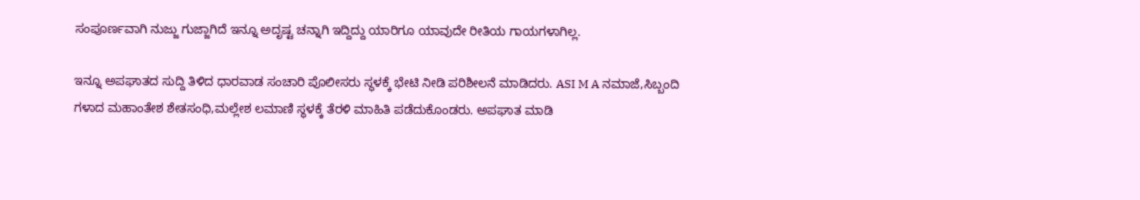ಸಂಪೂರ್ಣವಾಗಿ ನುಜ್ಜು ಗುಜ್ಜಾಗಿದೆ ಇನ್ನೂ ಅದೃಷ್ಟ ಚನ್ನಾಗಿ ಇದ್ದಿದ್ದು ಯಾರಿಗೂ ಯಾವುದೇ ರೀತಿಯ ಗಾಯಗಳಾಗಿಲ್ಲ.

ಇನ್ನೂ ಅಪಘಾತದ ಸುದ್ದಿ ತಿಳಿದ ಧಾರವಾಡ ಸಂಚಾರಿ ಪೊಲೀಸರು ಸ್ಥಳಕ್ಕೆ ಭೇಟಿ ನೀಡಿ ಪರಿಶೀಲನೆ ಮಾಡಿದರು. ASI M A ನಮಾಜೆ,ಸಿಬ್ಬಂದಿ ಗಳಾದ ಮಹಾಂತೇಶ ಶೇತಸಂಧಿ,ಮಲ್ಲೇಶ ಲಮಾಣಿ ಸ್ಥಳಕ್ಕೆ ತೆರಳಿ ಮಾಹಿತಿ ಪಡೆದುಕೊಂಡರು‌‌. ಅಪಘಾತ ಮಾಡಿ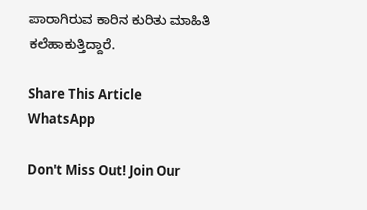ಪಾರಾಗಿರುವ ಕಾರಿನ ಕುರಿತು ಮಾಹಿತಿ ಕಲೆಹಾಕುತ್ತಿದ್ದಾರೆ‌.

Share This Article
WhatsApp

Don't Miss Out! Join Our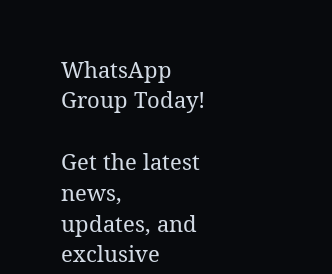WhatsApp Group Today!

Get the latest news, updates, and exclusive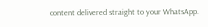content delivered straight to your WhatsApp.